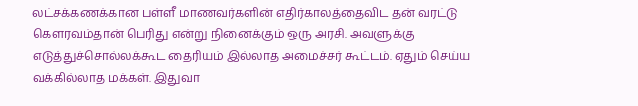லட்சக்கணக்கான பள்ளீ மாணவர்களின் எதிர்காலத்தைவிட தன் வரட்டு கௌரவம்தான் பெரிது என்று நினைக்கும் ஒரு அரசி. அவளுக்கு எடுத்துச்சொல்லக்கூட தைரியம் இல்லாத அமைச்சர் கூட்டம். ஏதும் செய்ய வக்கில்லாத மக்கள். இதுவா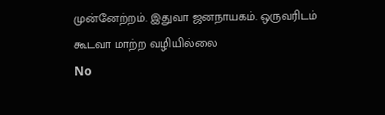முன்னேற்றம். இதுவா ஜனநாயகம். ஒருவரிடம் கூடவா மாற்ற வழியில்லை
No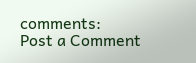comments:
Post a Comment